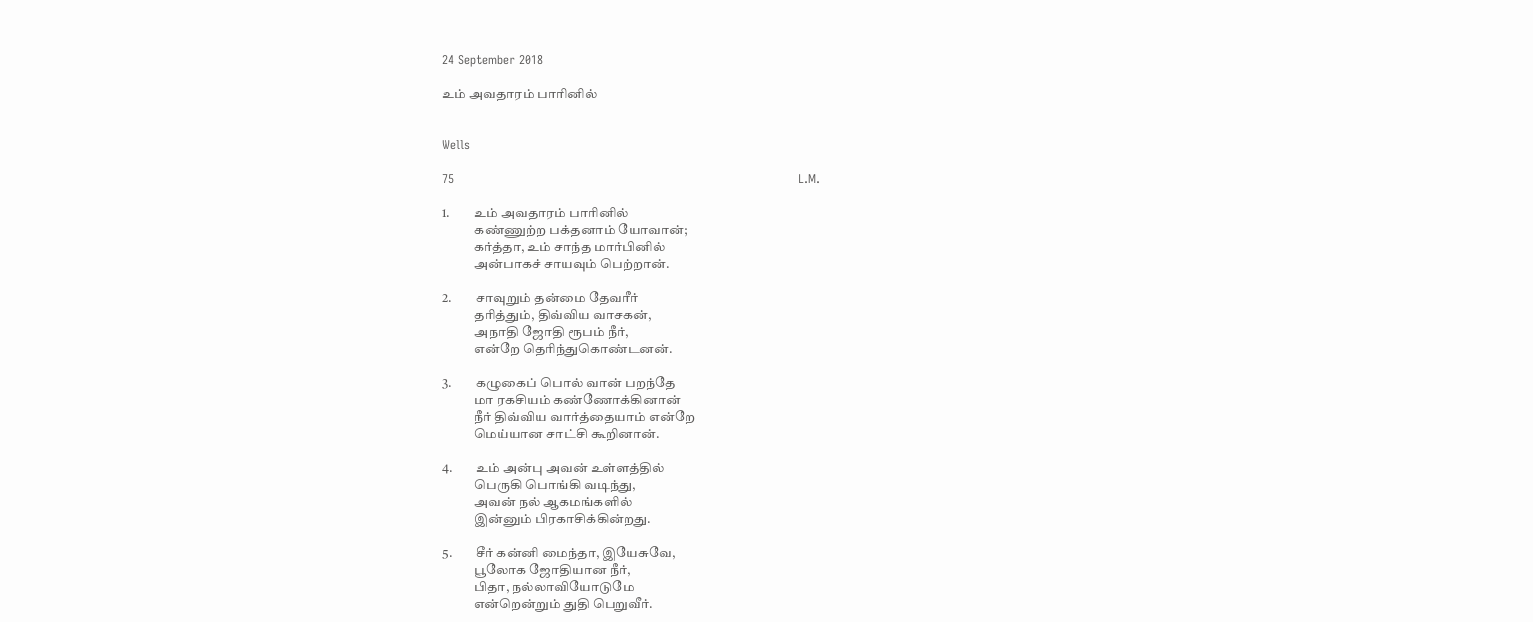24 September 2018

உம் அவதாரம் பாரினில்


Wells

75                                                                                      L.M.

1.         உம் அவதாரம் பாரினில்
            கண்ணுற்ற பக்தனாம் யோவான்;
            கர்த்தா, உம் சாந்த மார்பினில்
            அன்பாகச் சாயவும் பெற்றான்.

2.         சாவுறும் தன்மை தேவரீர்
            தரித்தும், திவ்விய வாசகன்,
            அநாதி ஜோதி ரூபம் நீர்,
            என்றே தெரிந்துகொண்டனன்.

3.         கழுகைப் பொல் வான் பறந்தே
            மா ரகசியம் கண்ணோக்கினான்
            நீர் திவ்விய வார்த்தையாம் என்றே
            மெய்யான சாட்சி கூறினான்.

4.         உம் அன்பு அவன் உள்ளத்தில்
            பெருகி பொங்கி வடிந்து,
            அவன் நல் ஆகமங்களில்
            இன்னும் பிரகாசிக்கின்றது.

5.         சீர் கன்னி மைந்தா, இயேசுவே,
            பூலோக ஜோதியான நீர்,
            பிதா, நல்லாவியோடுமே
            என்றென்றும் துதி பெறுவீர்.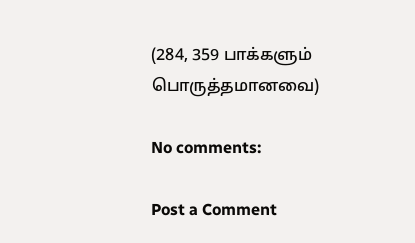(284, 359 பாக்களும் பொருத்தமானவை)

No comments:

Post a Comment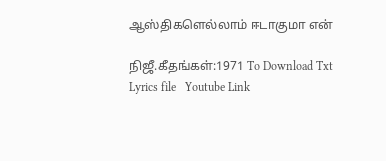ஆஸ்திகளெல்லாம் ஈடாகுமா என்

நிஜீ.கீதங்கள்:1971 To Download Txt Lyrics file   Youtube Link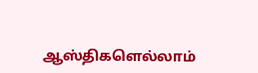ஆஸ்திகளெல்லாம்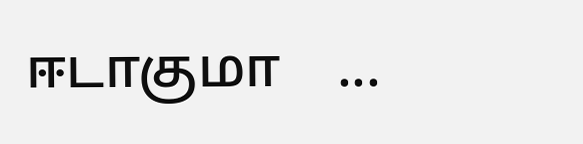ஈடாகுமா    ...